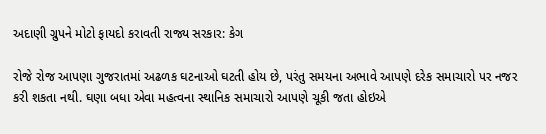અદાણી ગ્રુપને મોટો ફાયદો કરાવતી રાજ્ય સરકાર: કેગ

રોજે રોજ આપણા ગુજરાતમાં અઢળક ઘટનાઓ ઘટતી હોય છે, પરંતુ સમયના અભાવે આપણે દરેક સમાચારો પર નજર કરી શકતા નથી. ઘણા બધા એવા મહત્વના સ્થાનિક સમાચારો આપણે ચૂકી જતા હોઇએ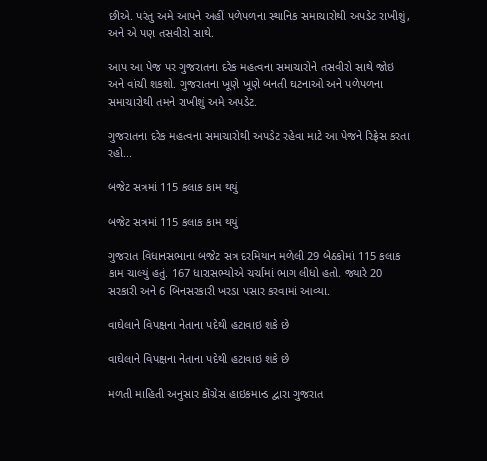છીએ. પરંતુ અમે આપને અહીં પળેપળના સ્થાનિક સમાચારોથી અપડેટ રાખીશું, અને એ પણ તસવીરો સાથે.

આપ આ પેજ પર ગુજરાતના દરેક મહત્વના સમાચારોને તસવીરો સાથે જોઇ અને વાંચી શકશો. ગુજરાતના ખૂણે ખૂણે બનતી ઘટનાઓ અને પળેપળના સમાચારોથી તમને રાખીશું અમે અપડેટ.

ગુજરાતના દરેક મહત્વના સમાચારોથી અપડેટ રહેવા માટે આ પેજને રિફ્રેસ કરતા રહો...

બજેટ સત્રમાં 115 કલાક કામ થયું

બજેટ સત્રમાં 115 કલાક કામ થયું

ગુજરાત વિધાનસભાના બજેટ સત્ર દરમિયાન મળેલી 29 બેઠકોમાં 115 કલાક કામ ચાલ્યું હતું. 167 ધારાસભ્યોએ ચર્ચામાં ભાગ લીધો હતો. જ્યારે 20 સરકારી અને 6 બિનસરકારી ખરડા પસાર કરવામાં આવ્યા.

વાઘેલાને વિપક્ષના નેતાના પદેથી હટાવાઇ શકે છે

વાઘેલાને વિપક્ષના નેતાના પદેથી હટાવાઇ શકે છે

મળતી માહિતી અનુસાર કોંગ્રેસ હાઇકમાન્ડ દ્વારા ગુજરાત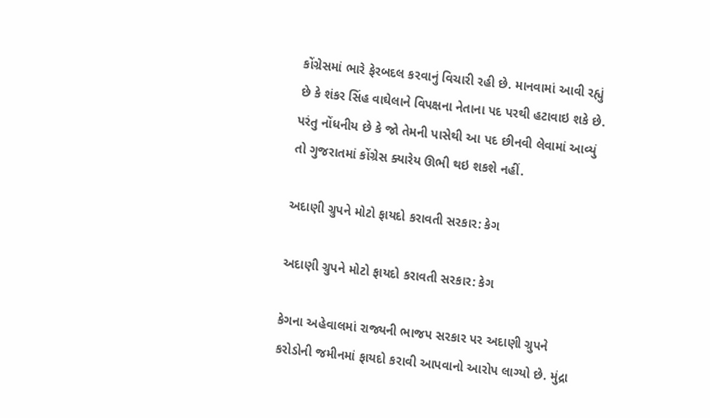કોંગ્રેસમાં ભારે ફેરબદલ કરવાનું વિચારી રહી છે. માનવામાં આવી રહ્યું છે કે શંકર સિંહ વાઘેલાને વિપક્ષના નેતાના પદ પરથી હટાવાઇ શકે છે. પરંતુ નોંધનીય છે કે જો તેમની પાસેથી આ પદ છીનવી લેવામાં આવ્યું તો ગુજરાતમાં કોંગ્રેસ ક્યારેય ઊભી થઇ શકશે નહીં.

અદાણી ગ્રુપને મોટો ફાયદો કરાવતી સરકાર: કેગ

અદાણી ગ્રુપને મોટો ફાયદો કરાવતી સરકાર: કેગ

કેગના અહેવાલમાં રાજ્યની ભાજપ સરકાર પર અદાણી ગ્રુપને કરોડોની જમીનમાં ફાયદો કરાવી આપવાનો આરોપ લાગ્યો છે. મુંદ્રા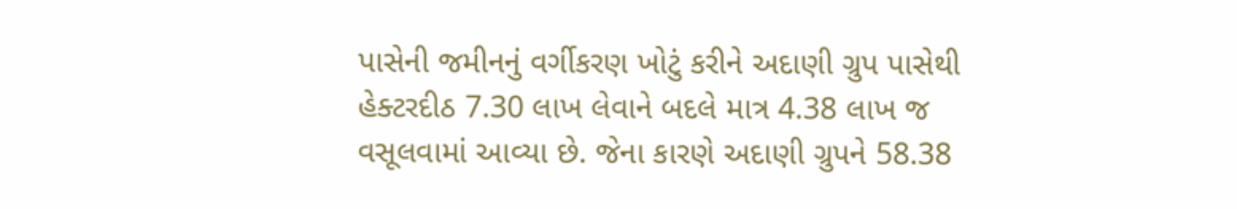પાસેની જમીનનું વર્ગીકરણ ખોટું કરીને અદાણી ગ્રુપ પાસેથી હેક્ટરદીઠ 7.30 લાખ લેવાને બદલે માત્ર 4.38 લાખ જ વસૂલવામાં આવ્યા છે. જેના કારણે અદાણી ગ્રુપને 58.38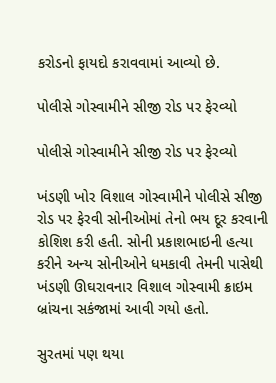કરોડનો ફાયદો કરાવવામાં આવ્યો છે.

પોલીસે ગોસ્વામીને સીજી રોડ પર ફેરવ્યો

પોલીસે ગોસ્વામીને સીજી રોડ પર ફેરવ્યો

ખંડણી ખોર વિશાલ ગોસ્વામીને પોલીસે સીજી રોડ પર ફેરવી સોનીઓમાં તેનો ભય દૂર કરવાની કોશિશ કરી હતી. સોની પ્રકાશભાઇની હત્યા કરીને અન્ય સોનીઓને ધમકાવી તેમની પાસેથી ખંડણી ઊઘરાવનાર વિશાલ ગોસ્વામી ક્રાઇમ બ્રાંચના સકંજામાં આવી ગયો હતો.

સુરતમાં પણ થયા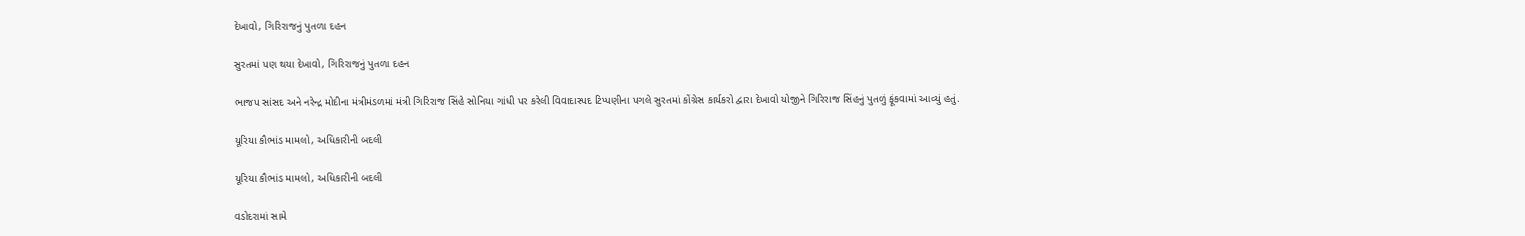દેખાવો, ગિરિરાજનું પુતળા દહન

સુરતમાં પણ થયા દેખાવો, ગિરિરાજનું પુતળા દહન

ભાજપ સાંસદ અને નરેન્દ્ર મોદીના મંત્રીમંડળમાં મંત્રી ગિરિરાજ સિંહે સોનિયા ગાંધી પર કરેલી વિવાદાસ્પદ ટિપ્પણીના પગલે સુરતમાં કોંગ્રેસ કાર્યકરો દ્વારા દેખાવો યોજીને ગિરિરાજ સિંહનું પુતળું ફૂંકવામાં આવ્યું હતું.

યૂરિયા કૌભાંડ મામલો, અધિકારીની બદલી

યૂરિયા કૌભાંડ મામલો, અધિકારીની બદલી

વડોદરામાં સામે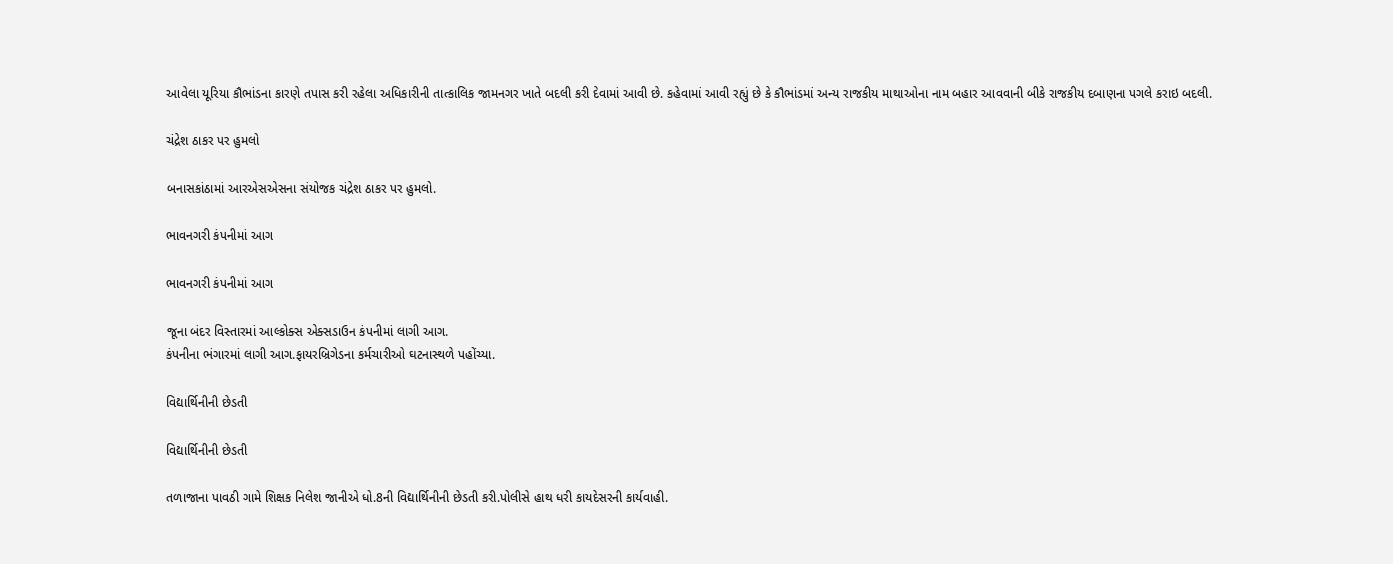આવેલા યૂરિયા કૌભાંડના કારણે તપાસ કરી રહેલા અધિકારીની તાત્કાલિક જામનગર ખાતે બદલી કરી દેવામાં આવી છે. કહેવામાં આવી રહ્યું છે કે કૌભાંડમાં અન્ય રાજકીય માથાઓના નામ બહાર આવવાની બીકે રાજકીય દબાણના પગલે કરાઇ બદલી.

ચંદ્રેશ ઠાકર પર હુમલો

બનાસકાંઠામાં આરએસએસના સંયોજક ચંદ્રેશ ઠાકર પર હુમલો.

ભાવનગરી કંપનીમાં આગ

ભાવનગરી કંપનીમાં આગ

જૂના બંદર વિસ્તારમાં આલ્કોક્સ એક્સડાઉન કંપનીમાં લાગી આગ.
કંપનીના ભંગારમાં લાગી આગ.ફાયરબ્રિગેડના કર્મચારીઓ ઘટનાસ્થળે પહોંચ્યા.

વિદ્યાર્થિનીની છેડતી

વિદ્યાર્થિનીની છેડતી

તળાજાના પાવઠી ગામે શિક્ષક નિલેશ જાનીએ ધો.8ની વિદ્યાર્થિનીની છેડતી કરી.પોલીસે હાથ ધરી કાયદેસરની કાર્યવાહી.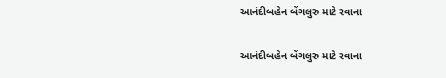આનંદીબહેન બેંગલુરુ માટે રવાના

આનંદીબહેન બેંગલુરુ માટે રવાના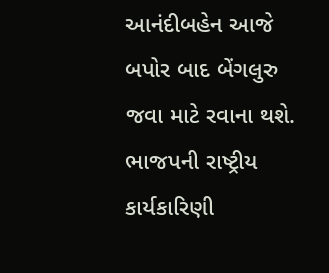આનંદીબહેન આજે બપોર બાદ બેંગલુરુ જવા માટે રવાના થશે. ભાજપની રાષ્ટ્રીય કાર્યકારિણી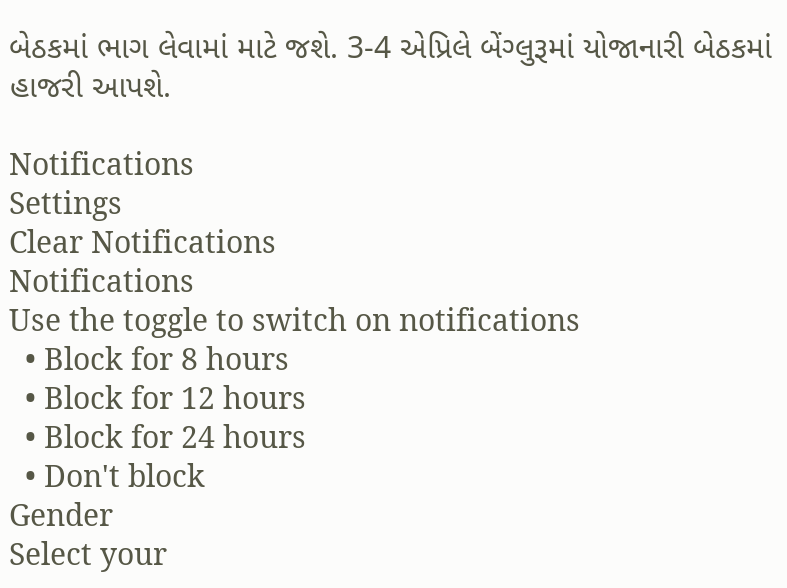બેઠકમાં ભાગ લેવામાં માટે જશે. 3-4 એપ્રિલે બેંગ્લુરૂમાં યોજાનારી બેઠકમાં હાજરી આપશે.

Notifications
Settings
Clear Notifications
Notifications
Use the toggle to switch on notifications
  • Block for 8 hours
  • Block for 12 hours
  • Block for 24 hours
  • Don't block
Gender
Select your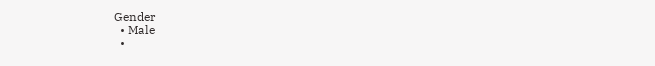Gender
  • Male
  •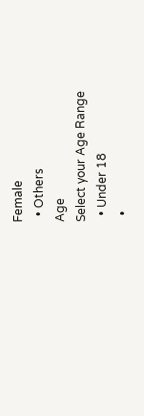Female
  • Others
Age
Select your Age Range
  • Under 18
  •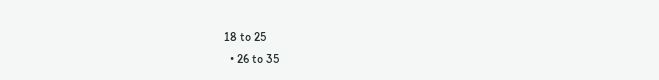18 to 25
  • 26 to 35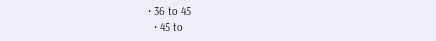• 36 to 45
  • 45 to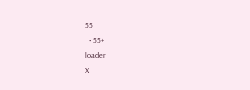55
  • 55+
loader
X